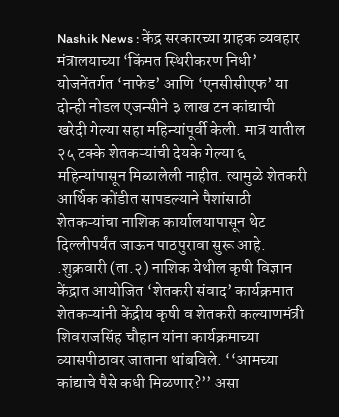Nashik News : केंद्र सरकारच्या ग्राहक व्यवहार मंत्रालयाच्या ‘किंमत स्थिरीकरण निधी’ योजनेंतर्गत ‘नाफेड’ आणि ‘एनसीसीएफ’ या दोन्ही नोडल एजन्सीने ३ लाख टन कांद्याची खरेदी गेल्या सहा महिन्यांपूर्वी केली. मात्र यातील २५ टक्के शेतकऱ्यांची देयके गेल्या ६ महिन्यांपासून मिळालेली नाहीत. त्यामुळे शेतकरी आर्थिक कोंडीत सापडल्याने पैशांसाठी शेतकऱ्यांचा नाशिक कार्यालयापासून थेट दिल्लीपर्यंत जाऊन पाठपुरावा सुरू आहे. .शुक्रवारी (ता.२) नाशिक येथील कृषी विज्ञान केंद्रात आयोजित ‘शेतकरी संवाद’ कार्यक्रमात शेतकऱ्यांनी केंद्रीय कृषी व शेतकरी कल्याणमंत्री शिवराजसिंह चौहान यांना कार्यक्रमाच्या व्यासपीठावर जाताना थांबविले. ‘‘आमच्या कांद्याचे पैसे कधी मिळणार?’’ असा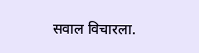सवाल विचारला.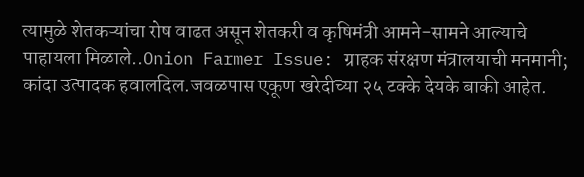त्यामुळे शेतकऱ्यांचा रोष वाढत असून शेतकरी व कृषिमंत्री आमने-सामने आल्याचे पाहायला मिळाले..Onion Farmer Issue: ग्राहक संरक्षण मंत्रालयाची मनमानी; कांदा उत्पादक हवालदिल.जवळपास एकूण खरेदीच्या २५ टक्के देयके बाकी आहेत.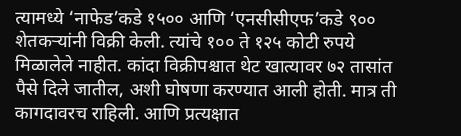त्यामध्ये ‘नाफेड’कडे १५०० आणि ‘एनसीसीएफ’कडे ९०० शेतकऱ्यांनी विक्री केली. त्यांचे १०० ते १२५ कोटी रुपये मिळालेले नाहीत. कांदा विक्रीपश्चात थेट खात्यावर ७२ तासांत पैसे दिले जातील, अशी घोषणा करण्यात आली होती. मात्र ती कागदावरच राहिली. आणि प्रत्यक्षात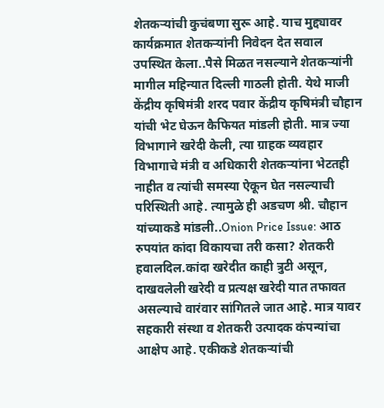शेतकऱ्यांची कुचंबणा सुरू आहे. याच मुद्द्यावर कार्यक्रमात शेतकऱ्यांनी निवेदन देत सवाल उपस्थित केला..पैसे मिळत नसल्याने शेतकऱ्यांनी मागील महिन्यात दिल्ली गाठली होती. येथे माजी केंद्रीय कृषिमंत्री शरद पवार केंद्रीय कृषिमंत्री चौहान यांची भेट घेऊन कैफियत मांडली होती. मात्र ज्या विभागाने खरेदी केली, त्या ग्राहक व्यवहार विभागाचे मंत्री व अधिकारी शेतकऱ्यांना भेटतही नाहीत व त्यांची समस्या ऐकून घेत नसल्याची परिस्थिती आहे. त्यामुळे ही अडचण श्री. चौहान यांच्याकडे मांडली..Onion Price Issue: आठ रुपयांत कांदा विकायचा तरी कसा? शेतकरी हवालदिल.कांदा खरेदीत काही त्रुटी असून, दाखवलेली खरेदी व प्रत्यक्ष खरेदी यात तफावत असल्याचे वारंवार सांगितले जात आहे. मात्र यावर सहकारी संस्था व शेतकरी उत्पादक कंपन्यांचा आक्षेप आहे. एकीकडे शेतकऱ्यांची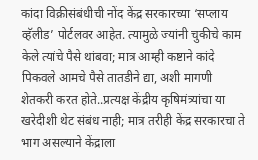कांदा विक्रीसंबंधीची नोंद केंद्र सरकारच्या ‘सप्लाय व्हॅलीड’ पोर्टलवर आहेत. त्यामुळे ज्यांनी चुकीचे काम केले त्यांचे पैसे थांबवा; मात्र आम्ही कष्टाने कांदे पिकवले आमचे पैसे तातडीने द्या, अशी मागणी शेतकरी करत होते..प्रत्यक्ष केंद्रीय कृषिमंत्र्यांचा या खरेदीशी थेट संबंध नाही; मात्र तरीही केंद्र सरकारचा ते भाग असल्याने केंद्राला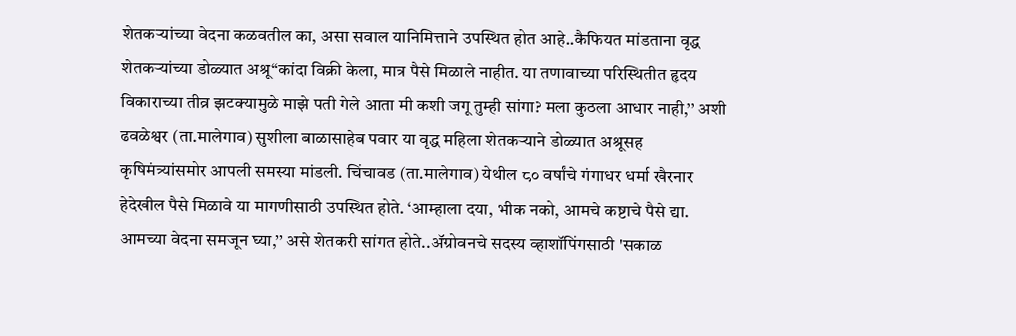शेतकऱ्यांच्या वेदना कळवतील का, असा सवाल यानिमित्ताने उपस्थित होत आहे..कैफियत मांडताना वृद्ध शेतकऱ्यांच्या डोळ्यात अश्रू‘‘कांदा विक्री केला, मात्र पैसे मिळाले नाहीत. या तणावाच्या परिस्थितीत हृदय विकाराच्या तीव्र झटक्यामुळे माझे पती गेले आता मी कशी जगू तुम्ही सांगा? मला कुठला आधार नाही,’’ अशी ढवळेश्वर (ता.मालेगाव) सुशीला बाळासाहेब पवार या वृद्ध महिला शेतकऱ्याने डोळ्यात अश्रूसह कृषिमंत्र्यांसमोर आपली समस्या मांडली. चिंचावड (ता.मालेगाव) येथील ८० वर्षांचे गंगाधर धर्मा खैरनार हेदेखील पैसे मिळावे या मागणीसाठी उपस्थित होते. ‘आम्हाला दया, भीक नको, आमचे कष्टाचे पैसे द्या. आमच्या वेदना समजून घ्या,’’ असे शेतकरी सांगत होते..ॲग्रोवनचे सदस्य व्हाशॉपिंगसाठी 'सकाळ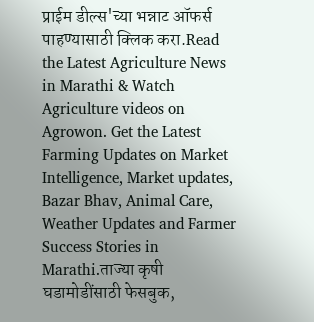प्राईम डील्स'च्या भन्नाट ऑफर्स पाहण्यासाठी क्लिक करा.Read the Latest Agriculture News in Marathi & Watch Agriculture videos on Agrowon. Get the Latest Farming Updates on Market Intelligence, Market updates, Bazar Bhav, Animal Care, Weather Updates and Farmer Success Stories in Marathi.ताज्या कृषी घडामोडींसाठी फेसबुक,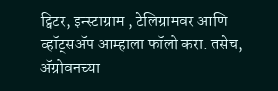ट्विटर, इन्स्टाग्राम , टेलिग्रामवर आणि व्हॉट्सॲप आम्हाला फॉलो करा. तसेच, ॲग्रोवनच्या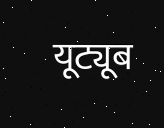यूट्यूब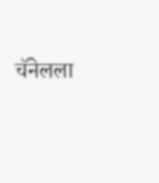चॅनेलला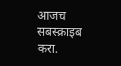आजच सबस्क्राइब करा.